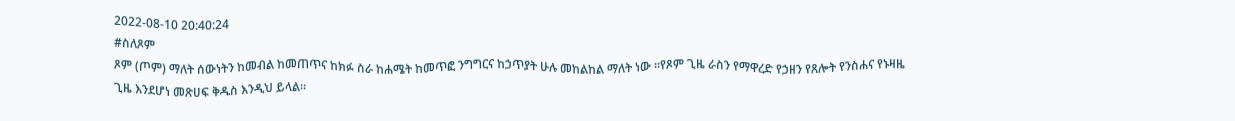2022-08-10 20:40:24
#ስለጾም
ጾም (ጦም) ማለት ሰውነትን ከመብል ከመጠጥና ከክፉ ስራ ከሐሜት ከመጥፎ ንግግርና ከኃጥያት ሁሉ መከልከል ማለት ነው ፡፡የጾም ጊዜ ራስን የማዋረድ የኃዘን የጸሎት የንስሐና የኑዛዜ ጊዜ እንደሆነ መጽሀፍ ቅዱስ እንዲህ ይላል፡፡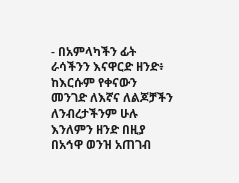- በአምላካችን ፊት ራሳችንን እናዋርድ ዘንድ፥ ከእርሱም የቀናውን መንገድ ለእኛና ለልጆቻችን ለንብረታችንም ሁሉ እንለምን ዘንድ በዚያ በአኅዋ ወንዝ አጠገብ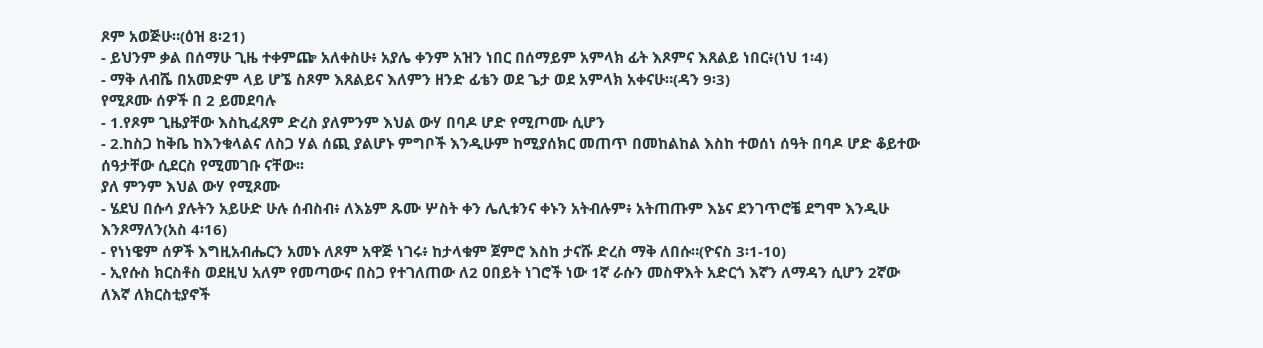ጾም አወጅሁ።(ዕዝ 8፡21)
- ይህንም ቃል በሰማሁ ጊዜ ተቀምጬ አለቀስሁ፥ አያሌ ቀንም አዝን ነበር በሰማይም አምላክ ፊት እጾምና እጸልይ ነበር፥(ነህ 1፡4)
- ማቅ ለብሼ በአመድም ላይ ሆኜ ስጾም እጸልይና እለምን ዘንድ ፊቴን ወደ ጌታ ወደ አምላክ አቀናሁ።(ዳን 9፡3)
የሚጾሙ ሰዎች በ 2 ይመደባሉ
- 1.የጾም ጊዜያቸው እስኪፈጸም ድረስ ያለምንም እህል ውሃ በባዶ ሆድ የሚጦሙ ሲሆን
- 2.ከስጋ ከቅቤ ከእንቁላልና ለስጋ ሃል ሰጪ ያልሆኑ ምግቦች እንዲሁም ከሚያሰክር መጠጥ በመከልከል እስከ ተወሰነ ሰዓት በባዶ ሆድ ቆይተው ሰዓታቸው ሲደርስ የሚመገቡ ናቸው፡፡
ያለ ምንም እህል ውሃ የሚጾሙ
- ሄደህ በሱሳ ያሉትን አይሁድ ሁሉ ሰብስብ፥ ለእኔም ጹሙ ሦስት ቀን ሌሊቱንና ቀኑን አትብሉም፥ አትጠጡም እኔና ደንገጥሮቼ ደግሞ እንዲሁ እንጾማለን(አስ 4፡16)
- የነነዌም ሰዎች እግዚአብሔርን አመኑ ለጾም አዋጅ ነገሩ፥ ከታላቁም ጀምሮ እስከ ታናሹ ድረስ ማቅ ለበሱ።(ዮናስ 3፡1-10)
- ኢየሱስ ክርስቶስ ወደዚህ አለም የመጣውና በስጋ የተገለጠው ለ2 ዐበይት ነገሮች ነው 1ኛ ራሱን መስዋእት አድርጎ እኛን ለማዳን ሲሆን 2ኛው ለእኛ ለክርስቲያኖች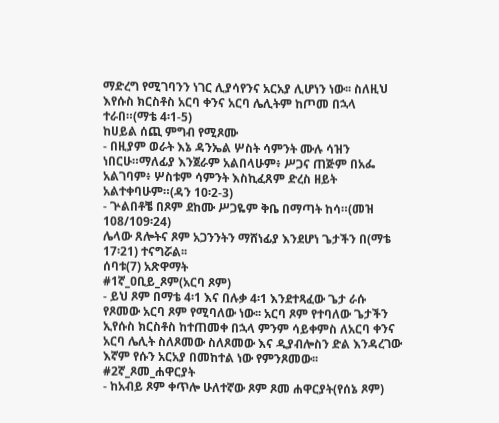ማድረግ የሚገባንን ነገር ሊያሳየንና አርአያ ሊሆነን ነው፡፡ ስለዚህ እየሱስ ክርስቶስ አርባ ቀንና አርባ ሌሊትም ከጦመ በኋላ ተራበ።(ማቴ 4፡1-5)
ከሀይል ሰጪ ምግብ የሚጾሙ
- በዚያም ወራት እኔ ዳንኤል ሦስት ሳምንት ሙሉ ሳዝን ነበርሁ።ማለፊያ እንጀራም አልበላሁም፥ ሥጋና ጠጅም በአፌ አልገባም፥ ሦስቱም ሳምንት እስኪፈጸም ድረስ ዘይት አልተቀባሁም።(ዳን 10፡2-3)
- ጕልበቶቼ በጾም ደከሙ ሥጋዬም ቅቤ በማጣት ከሳ።(መዝ 108/109፡24)
ሌላው ጸሎትና ጾም አጋንንትን ማሸነፊያ እንደሆነ ጌታችን በ(ማቴ 17፡21) ተናግሯል፡፡
ሰባቱ(7) አጽዋማት
#1ኛ_ዐቢይ_ጾም(አርባ ጾም)
- ይህ ጾም በማቴ 4፡1 እና በሉቃ 4፡1 እንደተጻፈው ጌታ ራሱ የጾመው አርባ ጾም የሚባለው ነው፡፡ አርባ ጾም የተባለው ጌታችን ኢየሱስ ክርስቶስ ከተጠመቀ በኋላ ምንም ሳይቀምስ ለአርባ ቀንና አርባ ሌሊት ስለጾመው ስለጾመው እና ዲያብሎስን ድል እንዳረገው እኛም የሱን አርአያ በመከተል ነው የምንጾመው፡፡
#2ኛ_ጾመ_ሐዋርያት
- ከአብይ ጾም ቀጥሎ ሁለተኛው ጾም ጾመ ሐዋርያት(የሰኔ ጾም)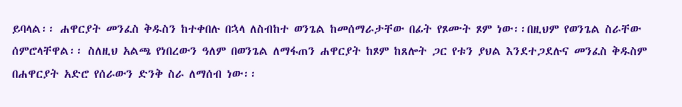ይባላል፡፡ ሐዋርያት መንፈስ ቅዱስን ከተቀበሉ በኋላ ለስብከተ ወንጌል ከመሰማራታቸው በፊት የጾሙት ጾም ነው፡፡በዚህም የወንጌል ስራቸው ሰምሮላቸዋል፡፡ ስለዚህ አልጫ የነበረውን ዓለም በወንጌል ለማፋጠን ሐዋርያት ከጾም ከጸሎት ጋር የቱን ያህል እንደተጋደሉና መንፈስ ቅዱስም በሐዋርያት አድሮ የሰራውን ድንቅ ስራ ለማሰብ ነው፡፡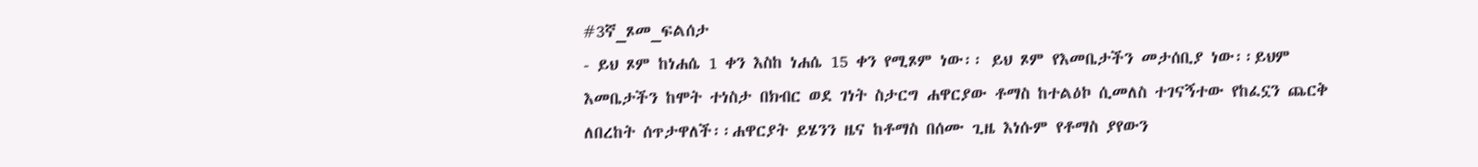#3ኛ_ጾመ_ፍልሰታ
- ይህ ጾም ከነሐሴ 1 ቀን እስከ ነሐሴ 15 ቀን የሚጾም ነው፡፡ ይህ ጾም የእመቤታችን መታሰቢያ ነው፡፡ይህም እመቤታችን ከሞት ተነስታ በክብር ወደ ገነት ስታርግ ሐዋርያው ቶማስ ከተልዕኮ ሲመለስ ተገናኝተው የከፈኗን ጨርቅ ለበረከት ሰጥታዋለች፡፡ሐዋርያት ይሄንን ዜና ከቶማስ በሰሙ ጊዜ እነሱም የቶማስ ያየውን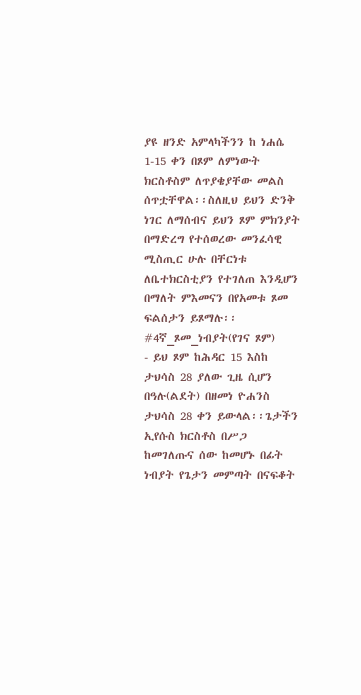ያዩ ዘንድ አምላካችንን ከ ነሐሴ 1-15 ቀን በጾም ለምነውት ክርስቶስም ለጥያቄያቸው መልስ ሰጥቷቸዋል፡፡ስለዚህ ይህን ድንቅ ነገር ለማሰብና ይህን ጾም ምክንያት በማድረግ የተሰወረው መንፈሳዊ ሚስጢር ሁሉ በቸርነቱ ለቤተክርስቲያን የተገለጠ እንዲሆን በማለት ምእመናን በየአመቱ ጾመ ፍልሰታን ይጾማሉ፡፡
#4ኛ_ጾመ_ነብያት(የገና ጾም)
- ይህ ጾም ከሕዳር 15 እስከ ታህሳስ 28 ያለው ጊዜ ሲሆን በዓሉ(ልደት) በዘመነ ዮሐንስ ታህሳስ 28 ቀን ይውላል፡፡ጌታችን ኢየሱስ ክርስቶስ በሥጋ ከመገለጡና ሰው ከመሆኑ በፊት ነብያት የጌታን መምጣት በናፍቆት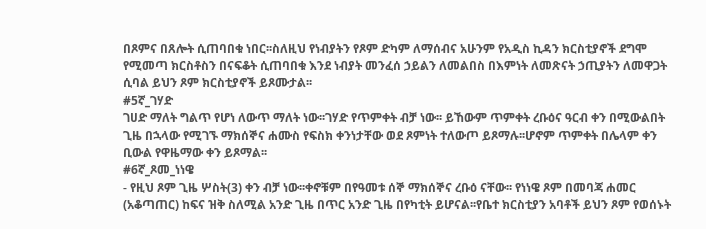በጾምና በጸሎት ሲጠባበቁ ነበር፡፡ስለዚህ የነብያትን የጾም ድካም ለማሰብና አሁንም የአዲስ ኪዳን ክርስቲያኖች ደግሞ የሚመጣ ክርስቶስን በናፍቆት ሲጠባበቁ እንደ ነብያት መንፈሰ ኃይልን ለመልበስ በእምነት ለመጽናት ኃጢያትን ለመዋጋት ሲባል ይህን ጾም ክርስቲያኖች ይጾሙታል፡፡
#5ኛ_ገሃድ
ገሀድ ማለት ግልጥ የሆነ ለውጥ ማለት ነው፡፡ገሃድ የጥምቀት ብቻ ነው፡፡ ይኸውም ጥምቀት ረቡዕና ዓርብ ቀን በሚውልበት ጊዜ በኋላው የሚገኙ ማክሰኞና ሐሙስ የፍስክ ቀንነታቸው ወደ ጾምነት ተለውጦ ይጾማሉ፡፡ሆኖም ጥምቀት በሌላም ቀን ቢውል የዋዜማው ቀን ይጾማል፡፡
#6ኛ_ጾመ_ነነዌ
- የዚህ ጾም ጊዜ ሦስት(3) ቀን ብቻ ነው፡፡ቀኖቹም በየዓመቱ ሰኞ ማክሰኞና ረቡዕ ናቸው፡፡ የነነዌ ጾም በመባጃ ሐመር (አቆጣጠር) ከፍና ዝቅ ስለሚል አንድ ጊዜ በጥር አንድ ጊዜ በየካቲት ይሆናል፡፡የቤተ ክርስቲያን አባቶች ይህን ጾም የወሰኑት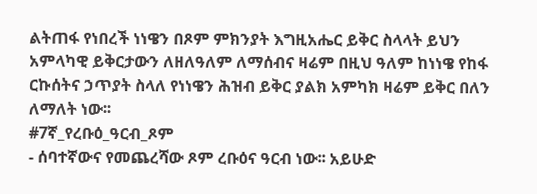ልትጠፋ የነበረች ነነዌን በጾም ምክንያት እግዚአሔር ይቅር ስላላት ይህን አምላካዊ ይቅርታውን ለዘለዓለም ለማሰብና ዛሬም በዚህ ዓለም ከነነዌ የከፋ ርኩሰትና ኃጥያት ስላለ የነነዌን ሕዝብ ይቅር ያልክ አምካክ ዛሬም ይቅር በለን ለማለት ነው፡፡
#7ኛ_የረቡዕ_ዓርብ_ጾም
- ሰባተኛውና የመጨረሻው ጾም ረቡዕና ዓርብ ነው፡፡ አይሁድ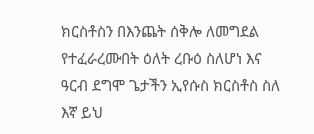ክርስቶስን በእንጨት ሰቅሎ ለመግደል የተፈራረሙበት ዕለት ረቡዕ ስለሆነ እና ዓርብ ደግሞ ጌታችን ኢየሱስ ክርስቶስ ስለ እኛ ይህ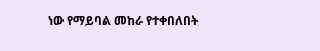ነው የማይባል መከራ የተቀበለበት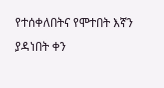የተሰቀለበትና የሞተበት እኛን ያዳነበት ቀን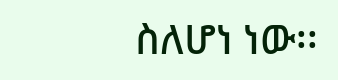ስለሆነ ነው፡፡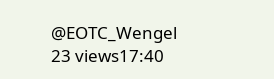@EOTC_Wengel
23 views17:40